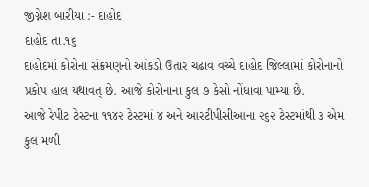જીગ્નેશ બારીયા :- દાહોદ
દાહોદ તા.૧૬
દાહોદમાં કોરોના સંક્રમણનો આંકડો ઉતાર ચઢાવ વચ્ચે દાહોદ જિલ્લામાં કોરોનાનો પ્રકોપ હાલ યથાવત્ છે. આજે કોરોનાના કુલ ૭ કેસો નોંધાવા પામ્યા છે.
આજે રેપીટ ટેસ્ટના ૧૧૪૨ ટેસ્ટમાં ૪ અને આરટીપીસીઆના ૨૬૨ ટેસ્ટમાંથી ૩ એમ કુલ મળી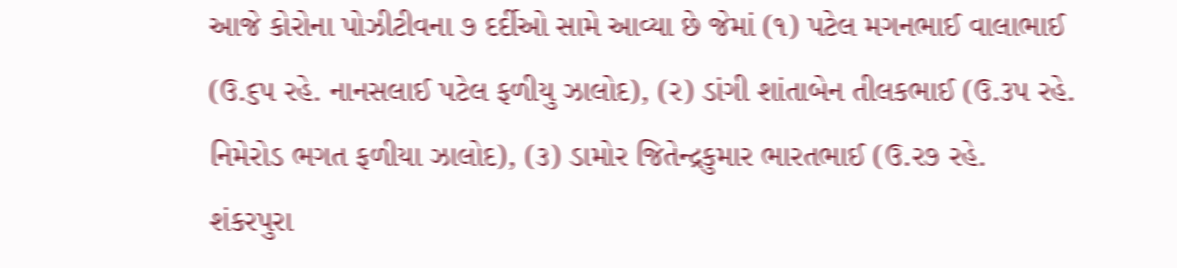આજે કોરોના પોઝીટીવના ૭ દર્દીઓ સામે આવ્યા છે જેમાં (૧) પટેલ મગનભાઈ વાલાભાઈ (ઉ.૬પ રહે. નાનસલાઈ પટેલ ફળીયુ ઝાલોદ), (ર) ડાંગી શાંતાબેન તીલકભાઈ (ઉ.૩પ રહે. નિમેરોડ ભગત ફળીયા ઝાલોદ), (૩) ડામોર જિતેન્દ્રકુમાર ભારતભાઈ (ઉ.ર૭ રહે. શંકરપુરા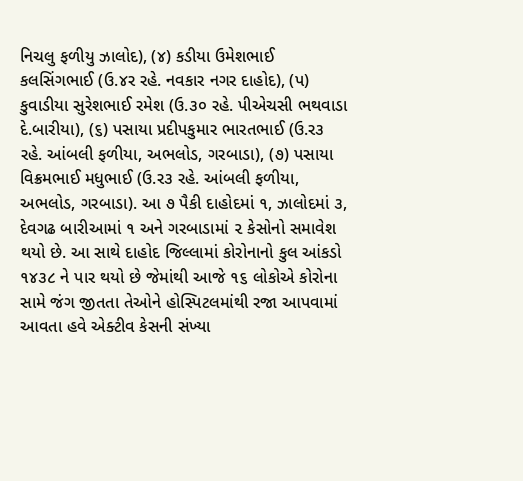નિચલુ ફળીયુ ઝાલોદ), (૪) કડીયા ઉમેશભાઈ કલસિંગભાઈ (ઉ.૪ર રહે. નવકાર નગર દાહોદ), (પ) કુવાડીયા સુરેશભાઈ રમેશ (ઉ.૩૦ રહે. પીએચસી ભથવાડા દે.બારીયા), (૬) પસાયા પ્રદીપકુમાર ભારતભાઈ (ઉ.ર૩ રહે. આંબલી ફળીયા, અભલોડ, ગરબાડા), (૭) પસાયા વિક્રમભાઈ મધુભાઈ (ઉ.ર૩ રહે. આંબલી ફળીયા, અભલોડ, ગરબાડા). આ ૭ પૈકી દાહોદમાં ૧, ઝાલોદમાં ૩, દેવગઢ બારીઆમાં ૧ અને ગરબાડામાં ૨ કેસોનો સમાવેશ થયો છે. આ સાથે દાહોદ જિલ્લામાં કોરોનાનો કુલ આંકડો ૧૪૩૮ ને પાર થયો છે જેમાંથી આજે ૧૬ લોકોએ કોરોના સામે જંગ જીતતા તેઓને હોસ્પિટલમાંથી રજા આપવામાં આવતા હવે એક્ટીવ કેસની સંખ્યા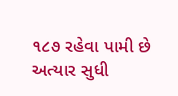૧૮૭ રહેવા પામી છે અત્યાર સુધી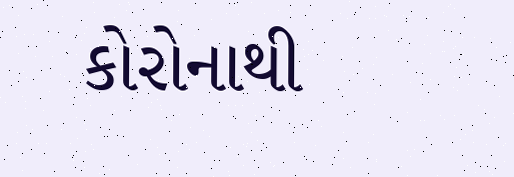કોરોનાથી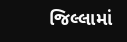જિલ્લામાં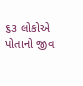૬૩ લોકોએ પોતાનો જીવ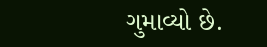ગુમાવ્યો છે.